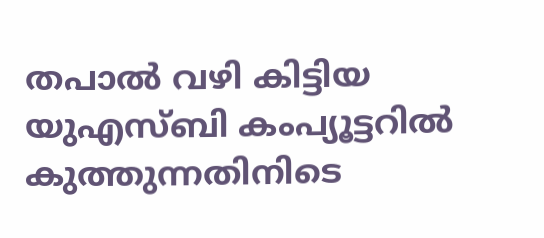തപാൽ വഴി കിട്ടിയ യുഎസ്ബി കംപ്യൂട്ടറിൽ കുത്തുന്നതിനിടെ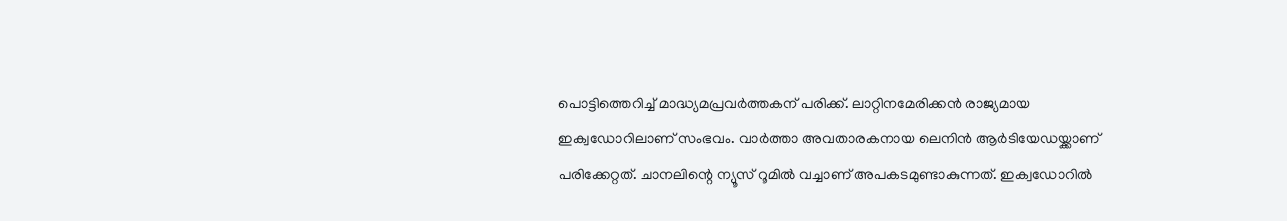പൊട്ടിത്തെറിച്ച് മാദ്ധ്യമപ്രവർത്തകന് പരിക്ക്. ലാറ്റിനമേരിക്കൻ രാജ്യമായ ഇക്വഡോറിലാണ് സംഭവം. വാർത്താ അവതാരകനായ ലെനിൻ ആർടിയേഡയ്ക്കാണ് പരിക്കേറ്റത്. ചാനലിന്റെ ന്യൂസ് റൂമിൽ വച്ചാണ് അപകടമുണ്ടാകുന്നത്. ഇക്വഡോറിൽ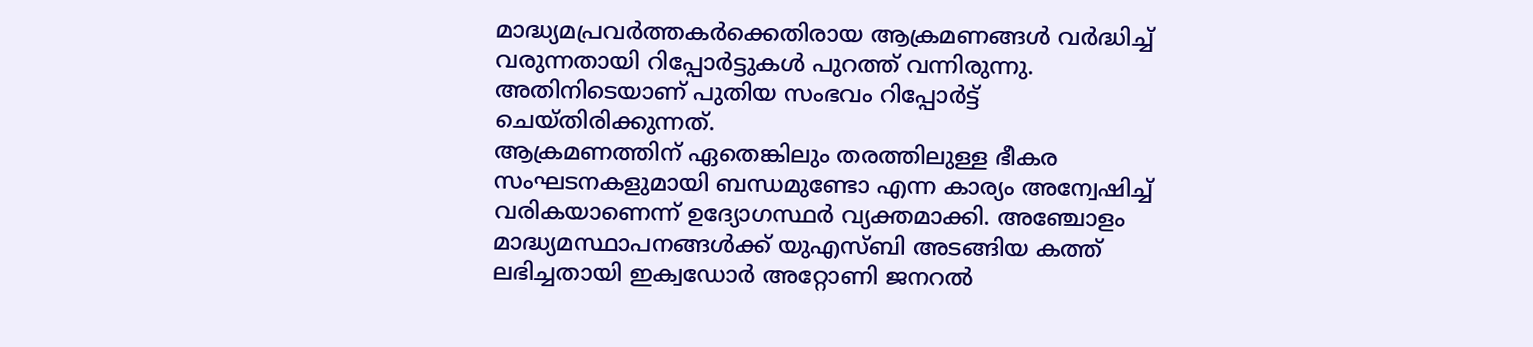മാദ്ധ്യമപ്രവർത്തകർക്കെതിരായ ആക്രമണങ്ങൾ വർദ്ധിച്ച് വരുന്നതായി റിപ്പോർട്ടുകൾ പുറത്ത് വന്നിരുന്നു. അതിനിടെയാണ് പുതിയ സംഭവം റിപ്പോർട്ട് ചെയ്തിരിക്കുന്നത്.
ആക്രമണത്തിന് ഏതെങ്കിലും തരത്തിലുള്ള ഭീകര സംഘടനകളുമായി ബന്ധമുണ്ടോ എന്ന കാര്യം അന്വേഷിച്ച് വരികയാണെന്ന് ഉദ്യോഗസ്ഥർ വ്യക്തമാക്കി. അഞ്ചോളം മാദ്ധ്യമസ്ഥാപനങ്ങൾക്ക് യുഎസ്ബി അടങ്ങിയ കത്ത് ലഭിച്ചതായി ഇക്വഡോർ അറ്റോണി ജനറൽ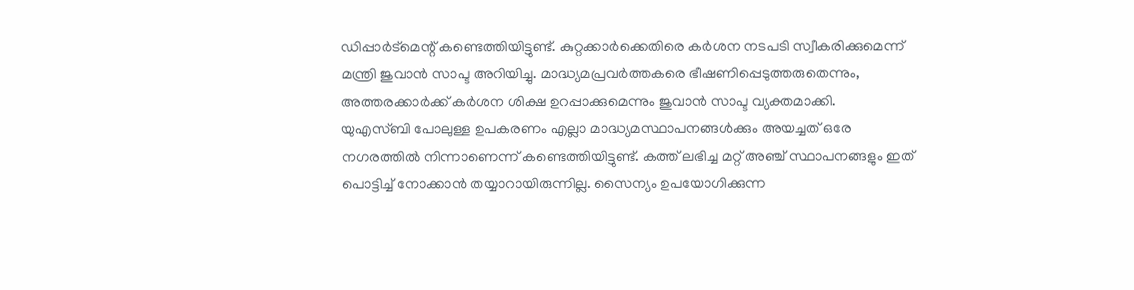ഡിപ്പാർട്മെന്റ് കണ്ടെത്തിയിട്ടുണ്ട്. കുറ്റക്കാർക്കെതിരെ കർശന നടപടി സ്വീകരിക്കുമെന്ന് മന്ത്രി ജുവാൻ സാപ്ട അറിയിച്ചു. മാദ്ധ്യമപ്രവർത്തകരെ ഭീഷണിപ്പെടുത്തരുതെന്നും, അത്തരക്കാർക്ക് കർശന ശിക്ഷ ഉറപ്പാക്കുമെന്നും ജുവാൻ സാപ്ട വ്യക്തമാക്കി.
യുഎസ്ബി പോലുള്ള ഉപകരണം എല്ലാ മാദ്ധ്യമസ്ഥാപനങ്ങൾക്കും അയച്ചത് ഒരേ നഗരത്തിൽ നിന്നാണെന്ന് കണ്ടെത്തിയിട്ടുണ്ട്. കത്ത് ലഭിച്ച മറ്റ് അഞ്ച് സ്ഥാപനങ്ങളും ഇത് പൊട്ടിച്ച് നോക്കാൻ തയ്യാറായിരുന്നില്ല. സൈന്യം ഉപയോഗിക്കുന്ന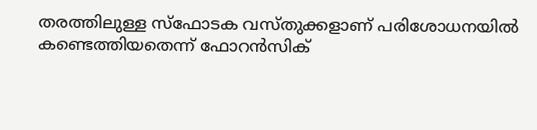തരത്തിലുള്ള സ്ഫോടക വസ്തുക്കളാണ് പരിശോധനയിൽ കണ്ടെത്തിയതെന്ന് ഫോറൻസിക്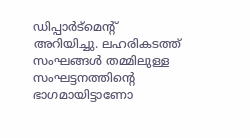ഡിപ്പാർട്മെന്റ് അറിയിച്ചു. ലഹരികടത്ത് സംഘങ്ങൾ തമ്മിലുള്ള സംഘട്ടനത്തിന്റെ ഭാഗമായിട്ടാണോ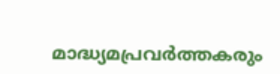മാദ്ധ്യമപ്രവർത്തകരും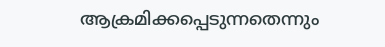ആക്രമിക്കപ്പെടുന്നതെന്നും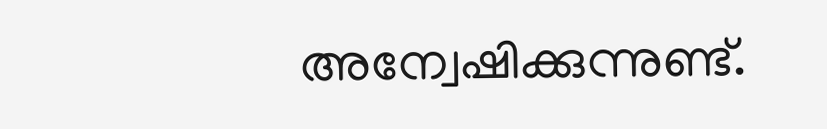അന്വേഷിക്കുന്നുണ്ട്.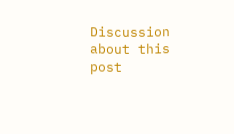Discussion about this post